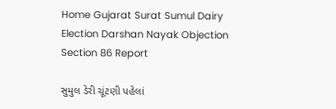Home Gujarat Surat Sumul Dairy Election Darshan Nayak Objection Section 86 Report

સુમુલ ડેરી ચૂંટણી પહેલાં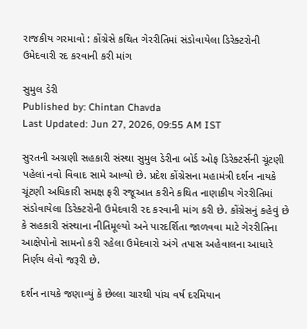રાજકીય ગરમાવો : કોંગ્રેસે કથિત ગેરરીતિમાં સંડોવાયેલા ડિરેક્ટરોની ઉમેદવારી રદ કરવાની કરી માંગ

સુમુલ ડેરી
Published by: Chintan Chavda
Last Updated: Jun 27, 2026, 09:55 AM IST

સુરતની અગ્રણી સહકારી સંસ્થા સુમુલ ડેરીના બોર્ડ ઓફ ડિરેક્ટર્સની ચૂંટણી પહેલાં નવો વિવાદ સામે આવ્યો છે. પ્રદેશ કોંગ્રેસના મહામંત્રી દર્શન નાયકે ચૂંટણી અધિકારી સમક્ષ ફરી રજૂઆત કરીને કથિત નાણાકીય ગેરરીતિમાં સંડોવાયેલા ડિરેક્ટરોની ઉમેદવારી રદ કરવાની માંગ કરી છે. કોંગ્રેસનું કહેવું છે કે સહકારી સંસ્થાના નીતિમૂલ્યો અને પારદર્શિતા જાળવવા માટે ગેરરીતિના આક્ષેપોનો સામનો કરી રહેલા ઉમેદવારો અંગે તપાસ અહેવાલના આધારે નિર્ણય લેવો જરૂરી છે.

દર્શન નાયકે જણાવ્યું કે છેલ્લા ચારથી પાંચ વર્ષ દરમિયાન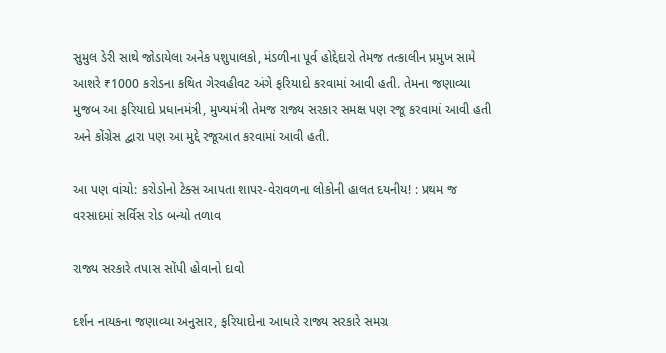સુમુલ ડેરી સાથે જોડાયેલા અનેક પશુપાલકો, મંડળીના પૂર્વ હોદ્દેદારો તેમજ તત્કાલીન પ્રમુખ સામે આશરે ₹1000 કરોડના કથિત ગેરવહીવટ અંગે ફરિયાદો કરવામાં આવી હતી. તેમના જણાવ્યા મુજબ આ ફરિયાદો પ્રધાનમંત્રી, મુખ્યમંત્રી તેમજ રાજ્ય સરકાર સમક્ષ પણ રજૂ કરવામાં આવી હતી અને કોંગ્રેસ દ્વારા પણ આ મુદ્દે રજૂઆત કરવામાં આવી હતી.

આ પણ વાંચો: કરોડોનો ટેક્સ આપતા શાપર-વેરાવળના લોકોની હાલત દયનીય! : પ્રથમ જ વરસાદમાં સર્વિસ રોડ બન્યો તળાવ

રાજ્ય સરકારે તપાસ સોંપી હોવાનો દાવો

દર્શન નાયકના જણાવ્યા અનુસાર, ફરિયાદોના આધારે રાજ્ય સરકારે સમગ્ર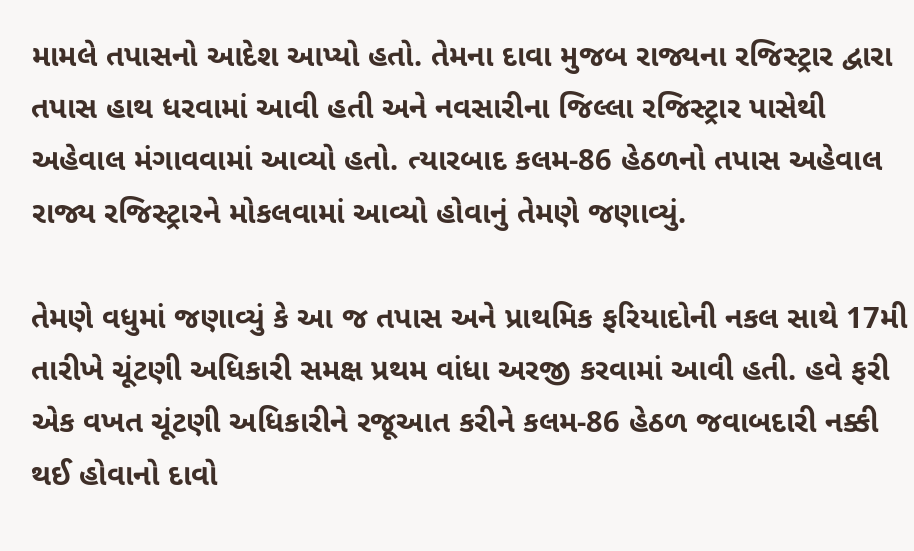મામલે તપાસનો આદેશ આપ્યો હતો. તેમના દાવા મુજબ રાજ્યના રજિસ્ટ્રાર દ્વારા તપાસ હાથ ધરવામાં આવી હતી અને નવસારીના જિલ્લા રજિસ્ટ્રાર પાસેથી અહેવાલ મંગાવવામાં આવ્યો હતો. ત્યારબાદ કલમ-86 હેઠળનો તપાસ અહેવાલ રાજ્ય રજિસ્ટ્રારને મોકલવામાં આવ્યો હોવાનું તેમણે જણાવ્યું.

તેમણે વધુમાં જણાવ્યું કે આ જ તપાસ અને પ્રાથમિક ફરિયાદોની નકલ સાથે 17મી તારીખે ચૂંટણી અધિકારી સમક્ષ પ્રથમ વાંધા અરજી કરવામાં આવી હતી. હવે ફરી એક વખત ચૂંટણી અધિકારીને રજૂઆત કરીને કલમ-86 હેઠળ જવાબદારી નક્કી થઈ હોવાનો દાવો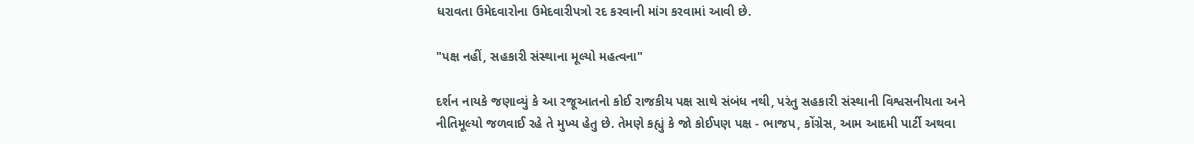ધરાવતા ઉમેદવારોના ઉમેદવારીપત્રો રદ કરવાની માંગ કરવામાં આવી છે.

"પક્ષ નહીં, સહકારી સંસ્થાના મૂલ્યો મહત્વના"

દર્શન નાયકે જણાવ્યું કે આ રજૂઆતનો કોઈ રાજકીય પક્ષ સાથે સંબંધ નથી, પરંતુ સહકારી સંસ્થાની વિશ્વસનીયતા અને નીતિમૂલ્યો જળવાઈ રહે તે મુખ્ય હેતુ છે. તેમણે કહ્યું કે જો કોઈપણ પક્ષ - ભાજપ, કોંગ્રેસ, આમ આદમી પાર્ટી અથવા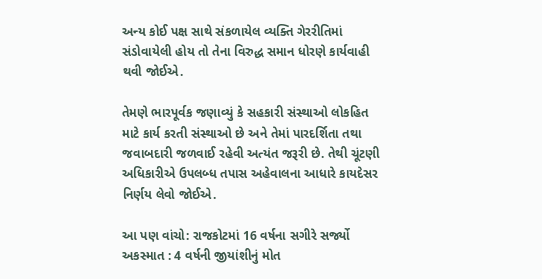અન્ય કોઈ પક્ષ સાથે સંકળાયેલ વ્યક્તિ ગેરરીતિમાં સંડોવાયેલી હોય તો તેના વિરુદ્ધ સમાન ધોરણે કાર્યવાહી થવી જોઈએ.

તેમણે ભારપૂર્વક જણાવ્યું કે સહકારી સંસ્થાઓ લોકહિત માટે કાર્ય કરતી સંસ્થાઓ છે અને તેમાં પારદર્શિતા તથા જવાબદારી જળવાઈ રહેવી અત્યંત જરૂરી છે. તેથી ચૂંટણી અધિકારીએ ઉપલબ્ધ તપાસ અહેવાલના આધારે કાયદેસર નિર્ણય લેવો જોઈએ.

આ પણ વાંચો: રાજકોટમાં 16 વર્ષના સગીરે સર્જ્યો અકસ્માત : 4 વર્ષની જીયાંશીનું મોત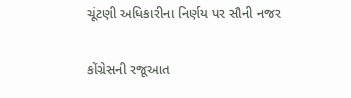ચૂંટણી અધિકારીના નિર્ણય પર સૌની નજર

કોંગ્રેસની રજૂઆત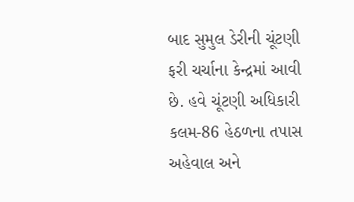બાદ સુમુલ ડેરીની ચૂંટણી ફરી ચર્ચાના કેન્દ્રમાં આવી છે. હવે ચૂંટણી અધિકારી કલમ-86 હેઠળના તપાસ અહેવાલ અને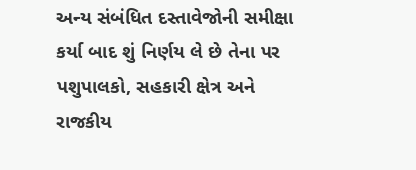અન્ય સંબંધિત દસ્તાવેજોની સમીક્ષા કર્યા બાદ શું નિર્ણય લે છે તેના પર પશુપાલકો, સહકારી ક્ષેત્ર અને રાજકીય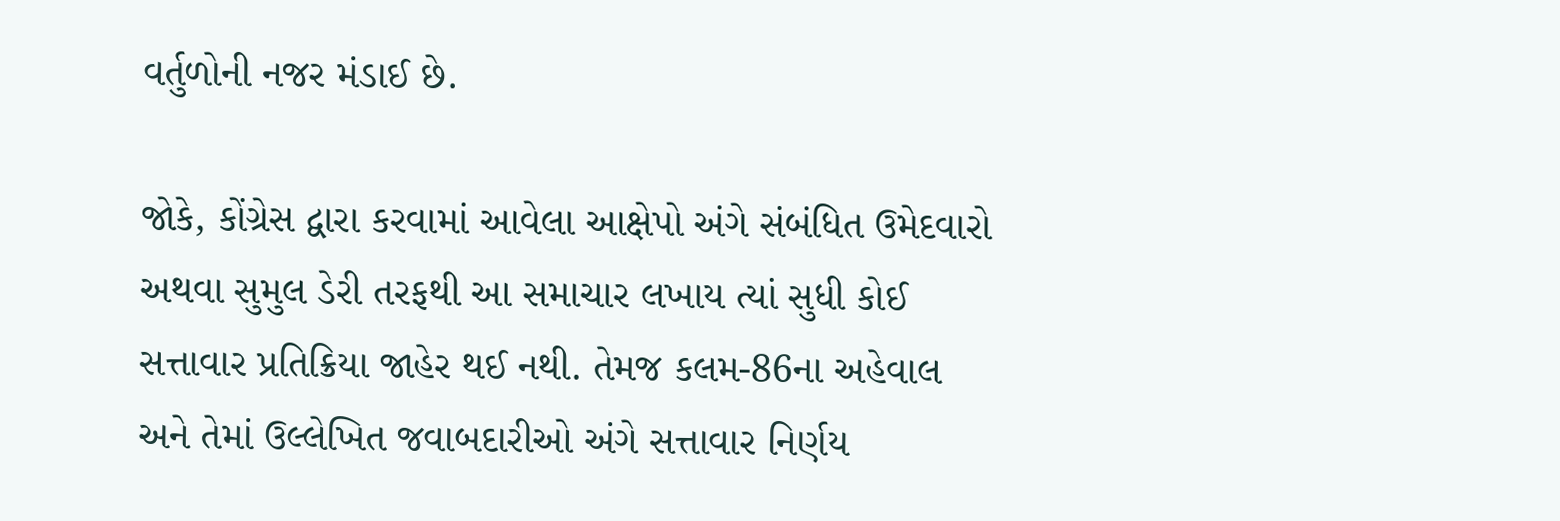વર્તુળોની નજર મંડાઈ છે.

જોકે, કોંગ્રેસ દ્વારા કરવામાં આવેલા આક્ષેપો અંગે સંબંધિત ઉમેદવારો અથવા સુમુલ ડેરી તરફથી આ સમાચાર લખાય ત્યાં સુધી કોઈ સત્તાવાર પ્રતિક્રિયા જાહેર થઈ નથી. તેમજ કલમ-86ના અહેવાલ અને તેમાં ઉલ્લેખિત જવાબદારીઓ અંગે સત્તાવાર નિર્ણય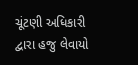ચૂંટણી અધિકારી દ્વારા હજુ લેવાયો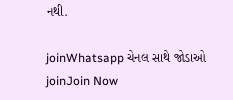નથી.

joinWhatsapp ચેનલ સાથે જોડાઓ
joinJoin Now